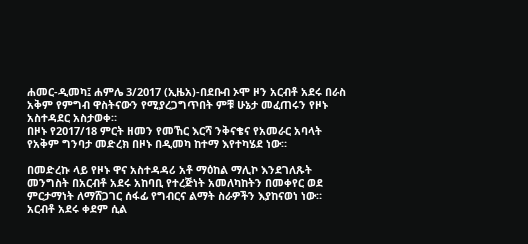ሐመር-ዲመካ፤ ሐምሌ 3/2017 (ኢዜአ)-በደቡብ ኦሞ ዞን አርብቶ አደሩ በራስ አቅም የምግብ ዋስትናውን የሚያረጋግጥበት ምቹ ሁኔታ መፈጠሩን የዞኑ አስተዳደር አስታወቀ።
በዞኑ የ2017/18 ምርት ዘመን የመኸር እርሻ ንቅናቄና የአመራር አባላት የአቅም ግንባታ መድረክ በዞኑ በዲመካ ከተማ እየተካሄደ ነው።

በመድረኩ ላይ የዞኑ ዋና አስተዳዳሪ አቶ ማዕከል ማሊኮ እንደገለጹት መንግስት በአርብቶ አደሩ አከባቢ የተረጅነት አመለካከትን በመቀየር ወደ ምርታማነት ለማሸጋገር ሰፋፊ የግብርና ልማት ስራዎችን እያከናወነ ነው።
አርብቶ አደሩ ቀደም ሲል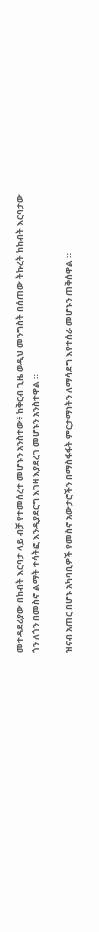መተዳደሪያው በከብት እርባታ ላይ ብቻ የተመሰረተ መሆኑን አንስተው፥ ከቅርብ ጊዜ ወዲህ መንግስት በሰጠው ትኩረት ከከብት እርባታው ጎን ለጎን በመስኖ ልማት ተሳትፎ እንዲያደርግ እገዛ እያደረገ መሆኑን አንስተዋል ።

ዝናብ አጠር በሆኑ አካባቢዎች የመስኖ አውታሮችን በማስፋፋት ምርታማነትን ለማሳደግ እየተሰራ መሆኑን ጠቅሰዋል ።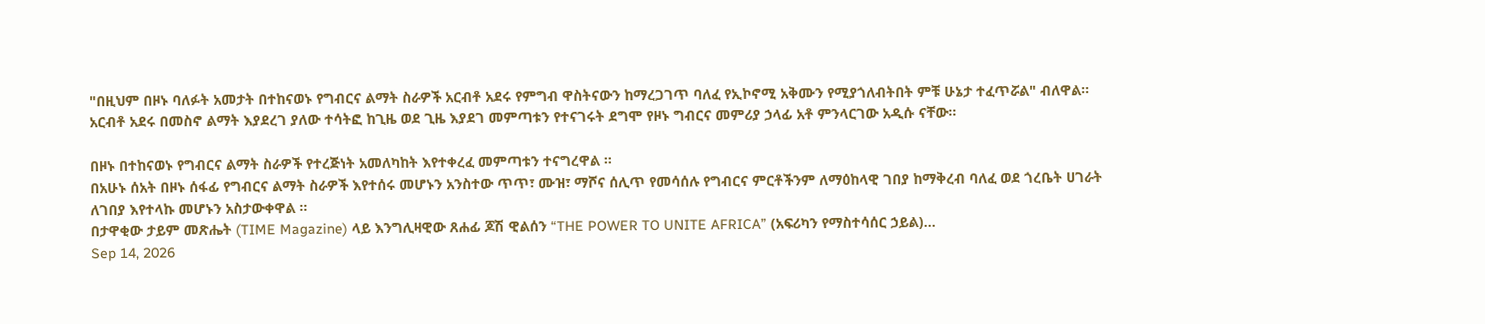"በዚህም በዞኑ ባለፉት አመታት በተከናወኑ የግብርና ልማት ስራዎች አርብቶ አደሩ የምግብ ዋስትናውን ከማረጋገጥ ባለፈ የኢኮኖሚ አቅሙን የሚያጎለብትበት ምቹ ሁኔታ ተፈጥሯል" ብለዋል።
አርብቶ አደሩ በመስኖ ልማት እያደረገ ያለው ተሳትፎ ከጊዜ ወደ ጊዜ እያደገ መምጣቱን የተናገሩት ደግሞ የዞኑ ግብርና መምሪያ ኃላፊ አቶ ምንላርገው አዲሱ ናቸው።

በዞኑ በተከናወኑ የግብርና ልማት ስራዎች የተረጅነት አመለካከት እየተቀረፈ መምጣቱን ተናግረዋል ።
በአሁኑ ሰአት በዞኑ ሰፋፊ የግብርና ልማት ስራዎች እየተሰሩ መሆኑን አንስተው ጥጥ፣ ሙዝ፣ ማሾና ሰሊጥ የመሳሰሉ የግብርና ምርቶችንም ለማዕከላዊ ገበያ ከማቅረብ ባለፈ ወደ ጎረቤት ሀገራት ለገበያ እየተላኩ መሆኑን አስታውቀዋል ።
በታዋቂው ታይም መጽሔት (TIME Magazine) ላይ እንግሊዛዊው ጸሐፊ ጆሽ ዊልሰን “THE POWER TO UNITE AFRICA” (አፍሪካን የማስተሳሰር ኃይል)...
Sep 14, 2026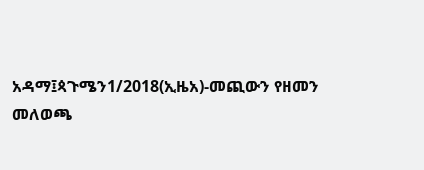አዳማ፤ጳጉሜን1/2018(ኢዜአ)-መጪውን የዘመን መለወጫ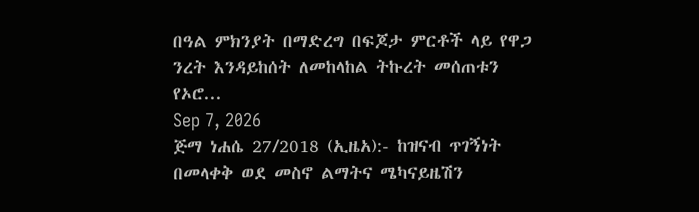በዓል ምክንያት በማድረግ በፍጆታ ምርቶች ላይ የዋጋ ንረት እንዳይከሰት ለመከላከል ትኩረት መሰጠቱን የኦሮ...
Sep 7, 2026
ጅማ ነሐሴ 27/2018 (ኢዜአ):- ከዝናብ ጥገኝነት በመላቀቅ ወደ መስኖ ልማትና ሜካናይዜሽን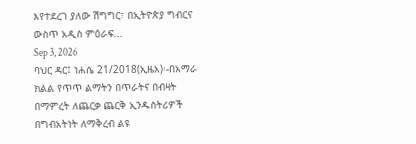እየተደረገ ያለው ሽግግር፣ በኢትዮጵያ ግብርና ውስጥ አዲስ ምዕራፍ...
Sep 3, 2026
ባህር ዳር፤ ነሐሴ 21/2018(ኢዜአ)፡-በአማራ ክልል የጥጥ ልማትን በጥራትና በብዛት በማምረት ለጨርቃ ጨርቅ ኢንዱስትሪዎች በግብአትነት ለማቅረብ ልዩ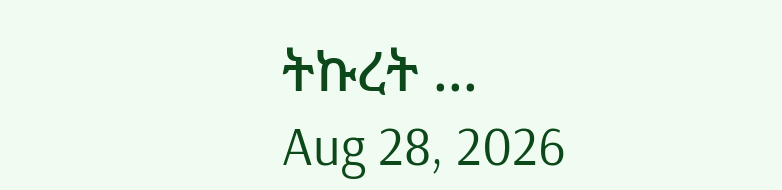ትኩረት ...
Aug 28, 2026